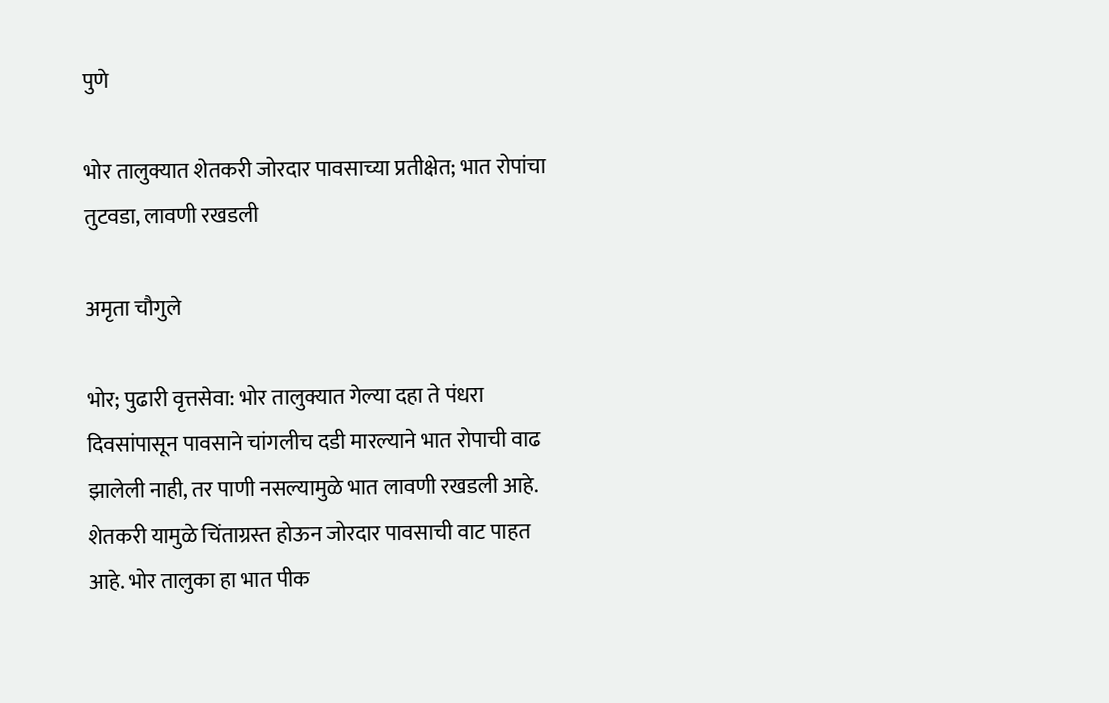पुणे

भोर तालुक्यात शेतकरी जोरदार पावसाच्या प्रतीक्षेत; भात रोपांचा तुटवडा, लावणी रखडली

अमृता चौगुले

भोर; पुढारी वृत्तसेवा: भोर तालुक्यात गेल्या दहा ते पंधरा दिवसांपासून पावसाने चांगलीच दडी मारल्याने भात रोपाची वाढ झालेली नाही, तर पाणी नसल्यामुळे भात लावणी रखडली आहे. शेतकरी यामुळे चिंताग्रस्त होऊन जोरदार पावसाची वाट पाहत आहे. भोर तालुका हा भात पीक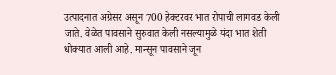उत्पादनात अग्रेसर असून 700 हेक्टरवर भात रोपाची लागवड केली जाते. वेळेत पावसाने सुरुवात केली नसल्यामुळे यंदा भात शेती धोक्यात आली आहे. मान्सून पावसाने जून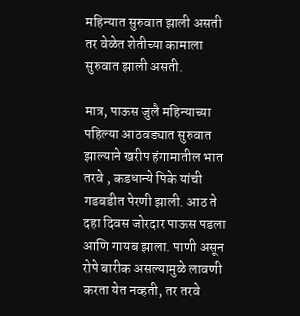महिन्यात सुरुवात झाली असती तर वेळेत शेतीच्या कामाला सुरुवात झाली असती.

मात्र, पाऊस जुलै महिन्याच्या पहिल्या आठवड्यात सुरुवात झाल्याने खरीप हंगामातील भात तरवे , कडधान्ये पिके यांची गडबडीत पेरणी झाली. आठ ते दहा दिवस जोरदार पाऊस पडला आणि गायब झाला. पाणी असून रोपे बारीक असल्यामुळे लावणी करता येत नव्हती, तर तरवे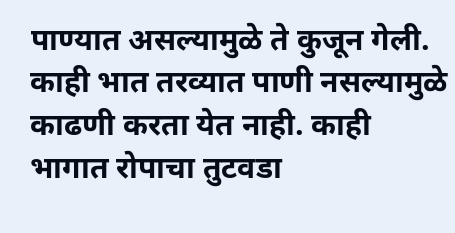पाण्यात असल्यामुळे ते कुजून गेली. काही भात तरव्यात पाणी नसल्यामुळे काढणी करता येत नाही. काही भागात रोपाचा तुटवडा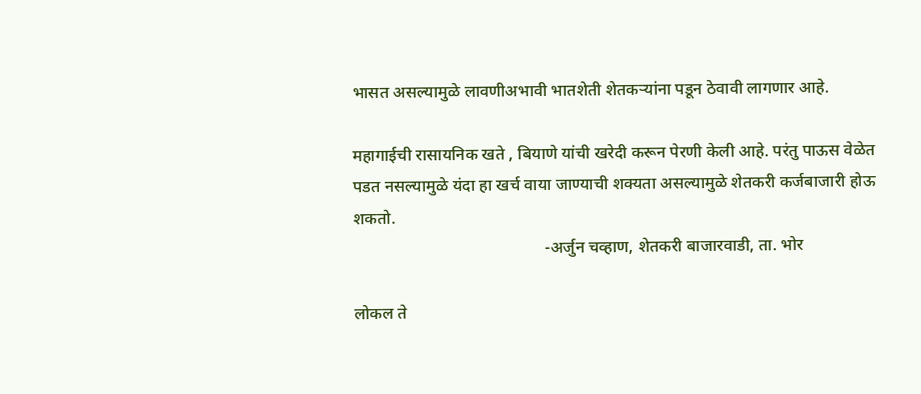भासत असल्यामुळे लावणीअभावी भातशेती शेतकर्‍यांना पडून ठेवावी लागणार आहे.

महागाईची रासायनिक खते , बियाणे यांची खरेदी करून पेरणी केली आहे. परंतु पाऊस वेळेत पडत नसल्यामुळे यंदा हा खर्च वाया जाण्याची शक्यता असल्यामुळे शेतकरी कर्जबाजारी होऊ शकतो.
                                              -अर्जुन चव्हाण, शेतकरी बाजारवाडी, ता. भोर

लोकल ते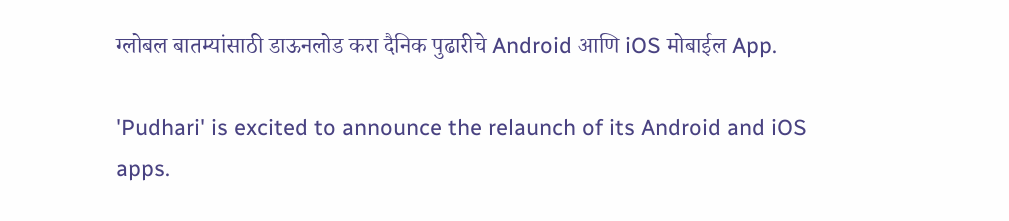ग्लोबल बातम्यांसाठी डाऊनलोड करा दैनिक पुढारीचे Android आणि iOS मोबाईल App.

'Pudhari' is excited to announce the relaunch of its Android and iOS apps.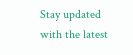Stay updated with the latest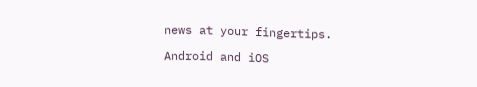news at your fingertips.

Android and iOS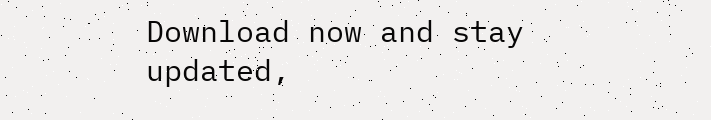Download now and stay updated,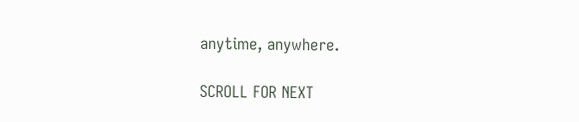anytime, anywhere.

SCROLL FOR NEXT